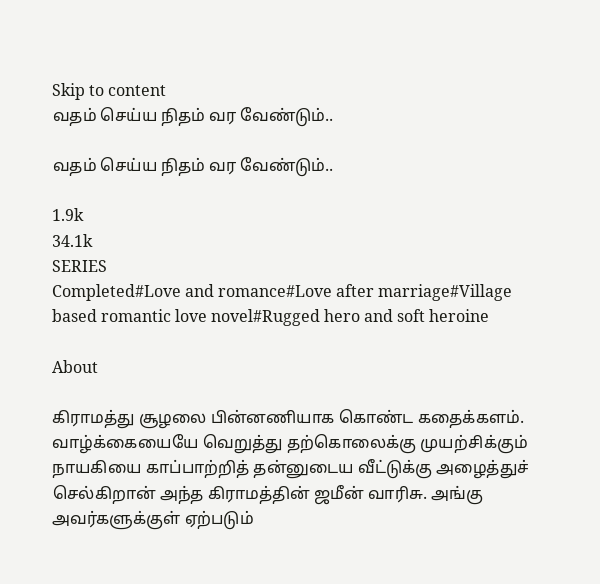Skip to content
வதம் செய்ய நிதம் வர வேண்டும்..

வதம் செய்ய நிதம் வர வேண்டும்..

1.9k
34.1k
SERIES
Completed#Love and romance#Love after marriage#Village based romantic love novel#Rugged hero and soft heroine

About

கிராமத்து சூழலை பின்னணியாக கொண்ட கதைக்களம். வாழ்க்கையையே வெறுத்து தற்கொலைக்கு முயற்சிக்கும் நாயகியை காப்பாற்றித் தன்னுடைய வீட்டுக்கு அழைத்துச் செல்கிறான் அந்த கிராமத்தின் ஜமீன் வாரிசு. அங்கு அவர்களுக்குள் ஏற்படும்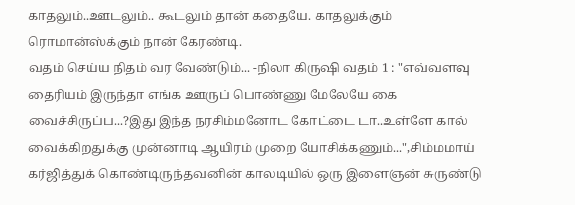காதலும்..ஊடலும்.. கூடலும் தான் கதையே. காதலுக்கும் ரொமான்ஸ்க்கும் நான் கேரண்டி.
வதம் செய்ய நிதம் வர வேண்டும்... -நிலா கிருஷி வதம் 1 : "எவ்வளவு தைரியம் இருந்தா எங்க ஊருப் பொண்ணு மேலேயே கை வைச்சிருப்ப...?இது இந்த நரசிம்மனோட கோட்டை டா..உள்ளே கால் வைக்கிறதுக்கு முன்னாடி ஆயிரம் முறை யோசிக்கணும்...",சிம்மமாய் கர்ஜித்துக் கொண்டிருந்தவனின் காலடியில் ஒரு இளைஞன் சுருண்டு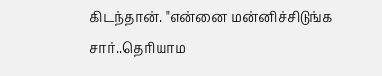கிடந்தான். "என்னை மன்னிச்சிடுங்க சார்..தெரியாம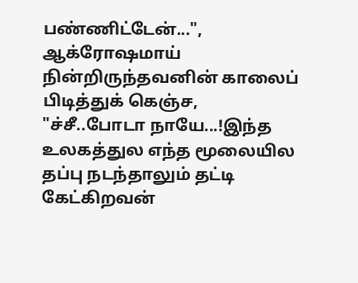பண்ணிட்டேன்...", ஆக்ரோஷமாய் நின்றிருந்தவனின் காலைப் பிடித்துக் கெஞ்ச, "ச்சீ..போடா நாயே...!இந்த உலகத்துல எந்த மூலையில தப்பு நடந்தாலும் தட்டி கேட்கிறவன்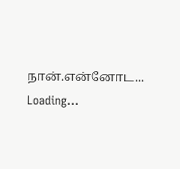நான்.என்னோட...
Loading...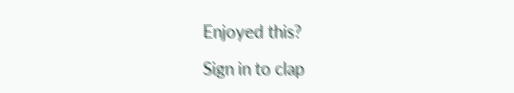Enjoyed this?

Sign in to clap